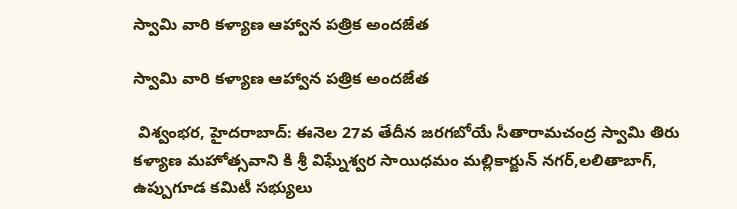స్వామి వారి కళ్యాణ ఆహ్వాన పత్రిక అందజేత

స్వామి వారి కళ్యాణ ఆహ్వాన పత్రిక అందజేత

 విశ్వంభర, హైదరాబాద్: ఈనెల 27వ తేదీన జరగబోయే సీతారామచంద్ర స్వామి తిరు కళ్యాణ మహోత్సవాని కి శ్రీ విఘ్నేశ్వర సాయిధమం మల్లికార్జున్ నగర్,లలితాబాగ్, ఉప్పుగూడ కమిటీ సభ్యులు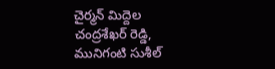చైర్మన్ మిద్దెల చంద్రశేఖర్ రెడ్డి, మునిగంటి సుశీల్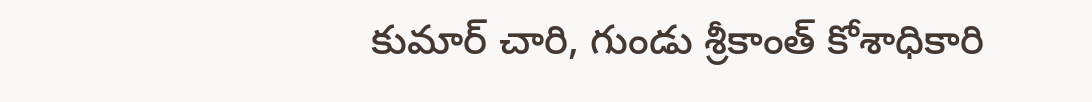కుమార్ చారి, గుండు శ్రీకాంత్ కోశాధికారి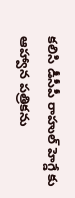కలిసి డీసీపీ రాహుల్ హెగ్డే కు ఆహ్వాన పత్రికను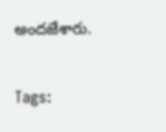అందజేశారు.

Tags: